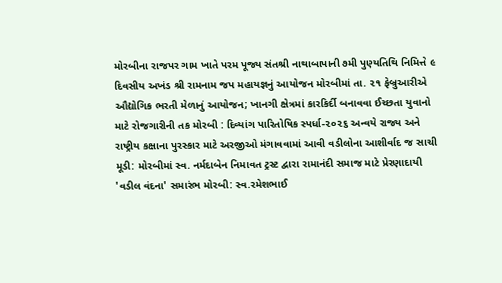મોરબીના રાજપર ગામ ખાતે પરમ પૂજ્ય સંતશ્રી નાથાબાપાની ૭મી પુણ્યતિથિ નિમિત્તે ૯ દિવસીય અખંડ શ્રી રામનામ જપ મહાયજ્ઞનું આયોજન મોરબીમાં તા. ૨૧ ફેબ્રુઆરીએ ઔદ્યોગિક ભરતી મેળાનું આયોજન; ખાનગી ક્ષેત્રમાં કારકિર્દી બનાવવા ઈચ્છતા યુવાનો માટે રોજગારીની તક મોરબી : દિવ્યાંગ પારિતોષિક સ્પર્ધા-૨૦૨૬ અન્વયે રાજ્ય અને રાષ્ટ્રીય કક્ષાના પુરસ્કાર માટે અરજીઓ મંગાવવામાં આવી વડીલોના આશીર્વાદ જ સાચી મૂડી: મોરબીમાં સ્વ. નર્મદાબેન નિમાવત ટ્રસ્ટ દ્વારા રામાનંદી સમાજ માટે પ્રેરણાદાયી 'વડીલ વંદના' સમારંભ મોરબી: સ્વ.રમેશભાઈ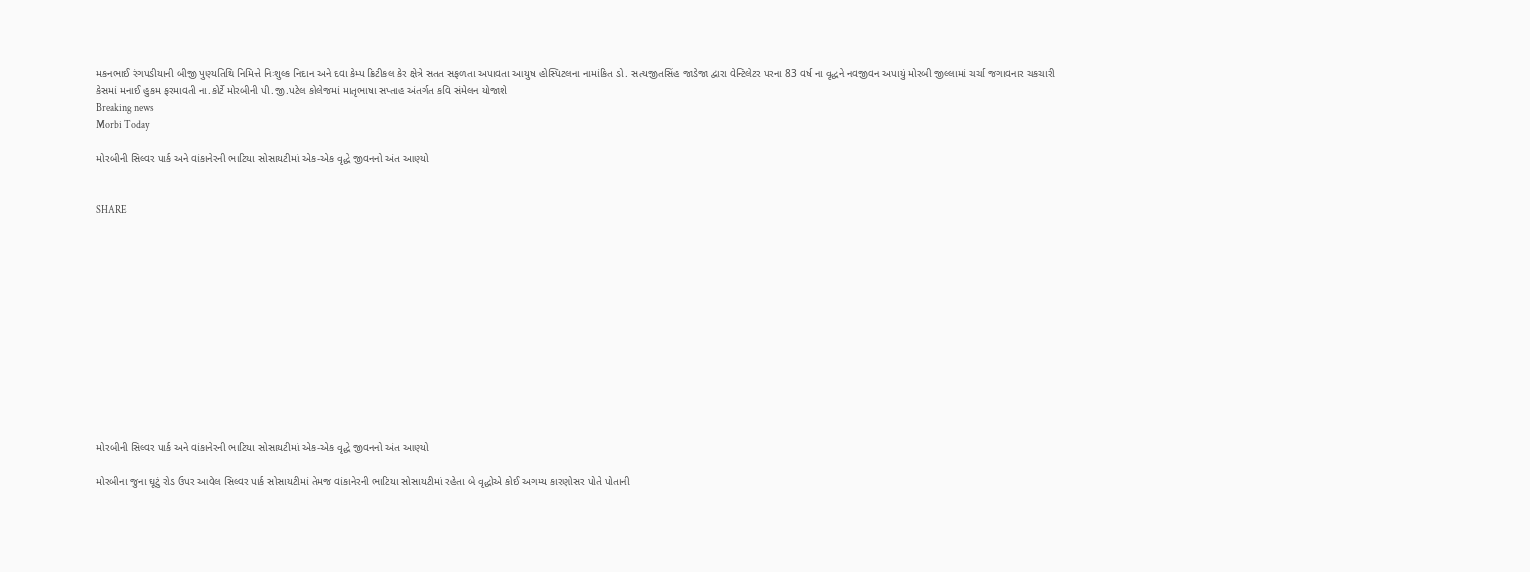મકનભાઈ રંગપડીયાની બીજી પુણ્યતિથિ નિમિત્તે નિઃશુલ્ક નિદાન અને દવા કેમ્પ ક્રિટીકલ કેર ક્ષેત્રે સતત સફળતા અપાવતા આયુષ હોસ્પિટલના નામાંકિત ડો. સત્યજીતસિંહ જાડેજા દ્વારા વેન્ટિલેટર પરના 83 વર્ષ ના વૃદ્ધને નવજીવન અપાયું મોરબી જીલ્લામાં ચર્ચા જગાવનાર ચકચારી કેસમાં મનાઈ હુકમ ફરમાવતી ના.કોર્ટે મોરબીની પી.જી.પટેલ કોલેજમાં માતૃભાષા સપ્તાહ અંતર્ગત કવિ સંમેલન યોજાશે
Breaking news
Morbi Today

મોરબીની સિલ્વર પાર્ક અને વાંકાનેરની ભાટિયા સોસાયટીમાં એક-એક વૃદ્ધે જીવનનો અંત આણ્યો


SHARE













મોરબીની સિલ્વર પાર્ક અને વાંકાનેરની ભાટિયા સોસાયટીમાં એક-એક વૃદ્ધે જીવનનો અંત આણ્યો

મોરબીના જુના ઘૂટું રોડ ઉપર આવેલ સિલ્વર પાર્ક સોસાયટીમાં તેમજ વાંકાનેરની ભાટિયા સોસાયટીમાં રહેતા બે વૃદ્ધોએ કોઈ અગમ્ય કારણોસર પોતે પોતાની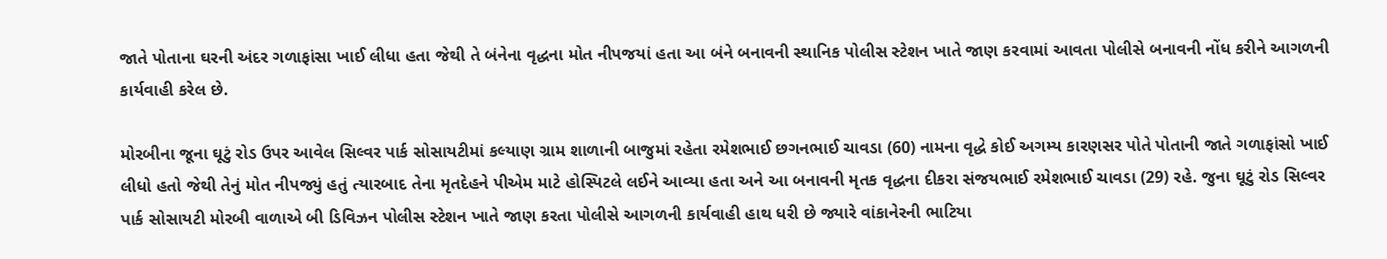જાતે પોતાના ઘરની અંદર ગળાફાંસા ખાઈ લીધા હતા જેથી તે બંનેના વૃદ્ધના મોત નીપજયાં હતા આ બંને બનાવની સ્થાનિક પોલીસ સ્ટેશન ખાતે જાણ કરવામાં આવતા પોલીસે બનાવની નોંધ કરીને આગળની કાર્યવાહી કરેલ છે.

મોરબીના જૂના ઘૂટું રોડ ઉપર આવેલ સિલ્વર પાર્ક સોસાયટીમાં કલ્યાણ ગ્રામ શાળાની બાજુમાં રહેતા રમેશભાઈ છગનભાઈ ચાવડા (60) નામના વૃદ્ધે કોઈ અગમ્ય કારણસર પોતે પોતાની જાતે ગળાફાંસો ખાઈ લીધો હતો જેથી તેનું મોત નીપજ્યું હતું ત્યારબાદ તેના મૃતદેહને પીએમ માટે હોસ્પિટલે લઈને આવ્યા હતા અને આ બનાવની મૃતક વૃદ્ધના દીકરા સંજયભાઈ રમેશભાઈ ચાવડા (29) રહે. જુના ઘૂટું રોડ સિલ્વર પાર્ક સોસાયટી મોરબી વાળાએ બી ડિવિઝન પોલીસ સ્ટેશન ખાતે જાણ કરતા પોલીસે આગળની કાર્યવાહી હાથ ધરી છે જ્યારે વાંકાનેરની ભાટિયા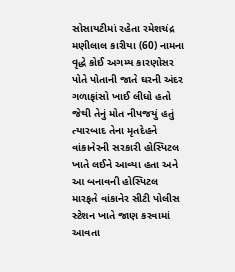સોસાયટીમાં રહેતા રમેશચંદ્ર મણીલાલ કારીયા (60) નામના વૃદ્ધે કોઈ અગમ્ય કારણોસર પોતે પોતાની જાતે ઘરની અંદર ગળાફાંસો ખાઈ લીધો હતો જેથી તેનું મોત નીપજયું હતું ત્યારબાદ તેના મૃતદેહને વાંકાનેરની સરકારી હોસ્પિટલ ખાતે લઈને આવ્યા હતા અને આ બનાવની હોસ્પિટલ મારફતે વાંકાનેર સીટી પોલીસ સ્ટેશન ખાતે જાણ કરવામાં આવતા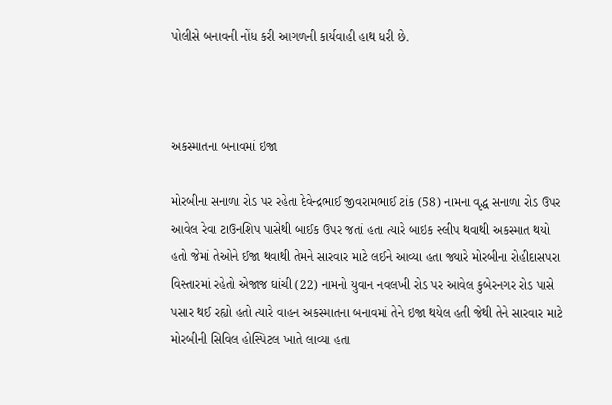પોલીસે બનાવની નોંધ કરી આગળની કાર્યવાહી હાથ ધરી છે.



અકસ્માતના બનાવમાં ઇજા

મોરબીના સનાળા રોડ પર રહેતા દેવેન્દ્રભાઈ જીવરામભાઈ ટાંક (58) નામના વૃદ્ધ સનાળા રોડ ઉપર આવેલ રેવા ટાઉનશિપ પાસેથી બાઈક ઉપર જતાં હતા ત્યારે બાઇક સ્લીપ થવાથી અકસ્માત થયો હતો જેમાં તેઓને ઈજા થવાથી તેમને સારવાર માટે લઈને આવ્યા હતા જ્યારે મોરબીના રોહીદાસપરા વિસ્તારમાં રહેતો એજાજ ઘાંચી (22) નામનો યુવાન નવલખી રોડ પર આવેલ કુબેરનગર રોડ પાસે પસાર થઈ રહ્યો હતો ત્યારે વાહન અકસ્માતના બનાવમાં તેને ઇજા થયેલ હતી જેથી તેને સારવાર માટે મોરબીની સિવિલ હોસ્પિટલ ખાતે લાવ્યા હતા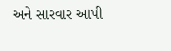અને સારવાર આપી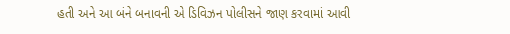હતી અને આ બંને બનાવની એ ડિવિઝન પોલીસને જાણ કરવામાં આવી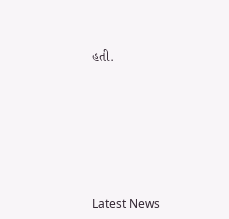હતી.








Latest News